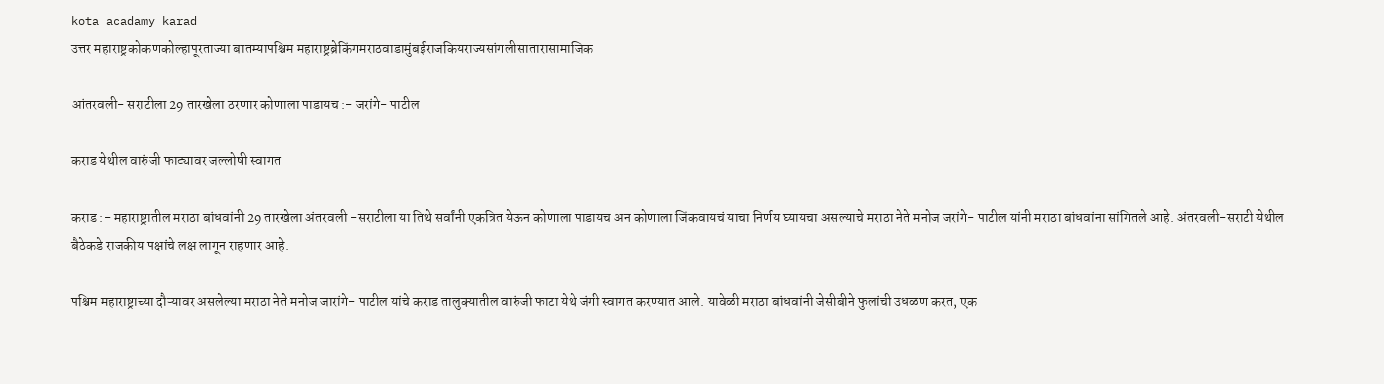kota acadamy karad
उत्तर महाराष्ट्रकोकणकोल्हापूरताज्या बातम्यापश्चिम महाराष्ट्रब्रेकिंगमराठवाडामुंबईराजकियराज्यसांगलीसातारासामाजिक

आंतरवली- सराटीला 29 तारखेला ठरणार कोणाला पाडायच :- जरांगे- पाटील

कराड येथील वारुंजी फाट्यावर जल्लोषी स्वागत

कराड :- महाराष्ट्रातील मराठा बांधवांनी 29 तारखेला अंतरवली -सराटीला या तिथे सर्वांनी एकत्रित येऊन कोणाला पाडायच अन कोणाला जिंकवायचं याचा निर्णय घ्यायचा असल्याचे मराठा नेते मनोज जरांगे- पाटील यांनी मराठा बांधवांना सांगितले आहे. अंतरवली-सराटी येथील बैठेकडे राजकीय पक्षांचे लक्ष लागून राहणार आहे.

पश्चिम महाराष्ट्राच्या दौऱ्यावर असलेल्या मराठा नेते मनोज जारांगे- पाटील यांचे कराड तालुक्यातील वारुंजी फाटा येथे जंगी स्वागत करण्यात आले. यावेळी मराठा बांधवांनी जेसीबीने फुलांची उधळण करत, एक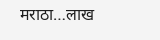मराठा…लाख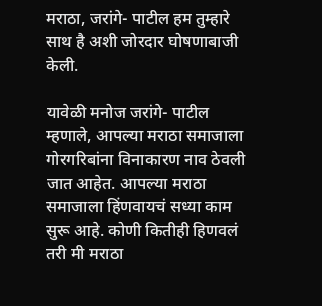मराठा, जरांगे- पाटील हम तुम्हारे साथ है अशी जोरदार घोषणाबाजी केली.

यावेळी मनोज जरांगे- पाटील म्हणाले, आपल्या मराठा समाजाला गोरगरिबांना विनाकारण नाव ठेवली जात आहेत. आपल्या मराठा समाजाला हिंणवायचं सध्या काम सुरू आहे. कोणी कितीही हिणवलं तरी मी मराठा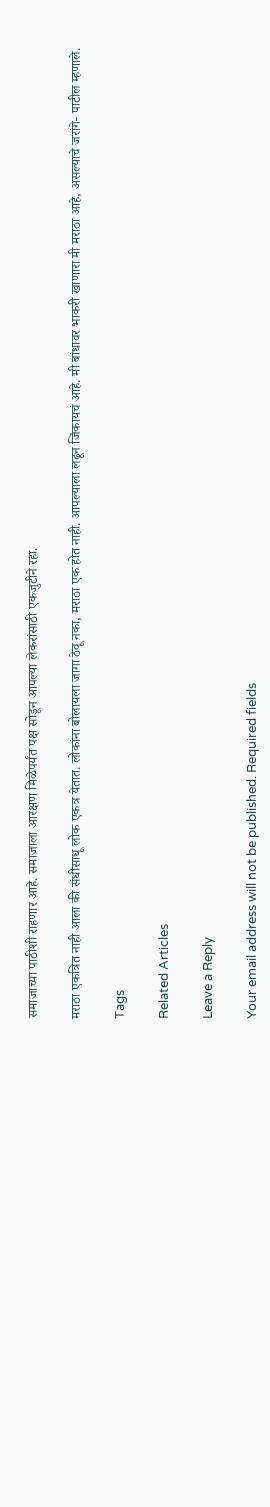समाजाच्या पाठीशी राहणार आहे. समाजाला आरक्षण मिळेपर्यंत पक्ष सोडून आपल्या लेकरांसाठी एकजुटीने रहा.

मराठा एकत्रित नाही आला की संधीसाधू लोक एकत्र येतात. लोकांना बोलायला जागा ठेवू नका, मराठा एक होत नाही. आपल्याला लढून जिंकायचं आहे. मी बांधावर भाकरी खाणारा मी मराठा आहे, असल्याचे जरांगे- पाटील म्हणाले.

Tags

Related Articles

Leave a Reply

Your email address will not be published. Required fields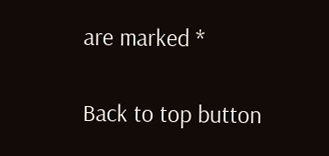are marked *

Back to top button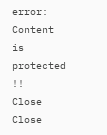error: Content is protected !!
Close
Close